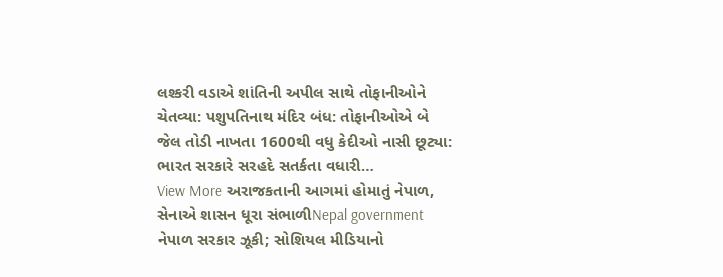લશ્કરી વડાએ શાંતિની અપીલ સાથે તોફાનીઓને ચેતવ્યા: પશુપતિનાથ મંદિર બંધ: તોફાનીઓએ બે જેલ તોડી નાખતા 1600થી વધુ કેદીઓ નાસી છૂટ્યા: ભારત સરકારે સરહદે સતર્કતા વધારી…
View More અરાજકતાની આગમાં હોમાતું નેપાળ, સેનાએ શાસન ધૂરા સંભાળીNepal government
નેપાળ સરકાર ઝૂકી; સોશિયલ મીડિયાનો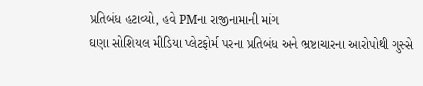પ્રતિબંધ હટાવ્યો, હવે PMના રાજીનામાની માંગ
ઘણા સોશિયલ મીડિયા પ્લેટફોર્મ પરના પ્રતિબંધ અને ભ્રષ્ટાચારના આરોપોથી ગુસ્સે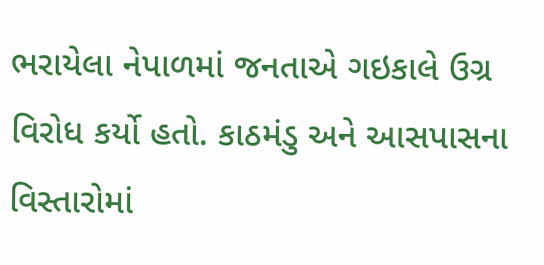ભરાયેલા નેપાળમાં જનતાએ ગઇકાલે ઉગ્ર વિરોધ કર્યો હતો. કાઠમંડુ અને આસપાસના વિસ્તારોમાં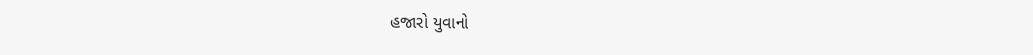હજારો યુવાનો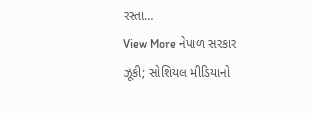રસ્તા…
View More નેપાળ સરકાર ઝૂકી; સોશિયલ મીડિયાનો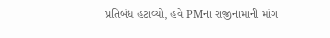પ્રતિબંધ હટાવ્યો, હવે PMના રાજીનામાની માંગ